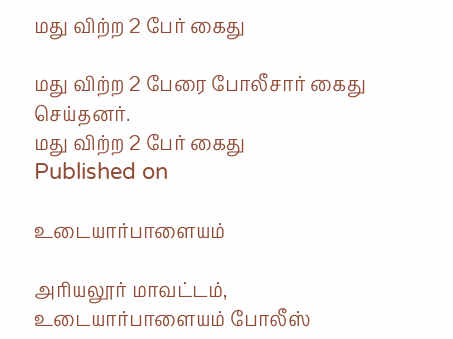மது விற்ற 2 பேர் கைது

மது விற்ற 2 பேரை போலீசார் கைது செய்தனர்.
மது விற்ற 2 பேர் கைது
Published on

உடையார்பாளையம்

அரியலூர் மாவட்டம், உடையார்பாளையம் போலீஸ்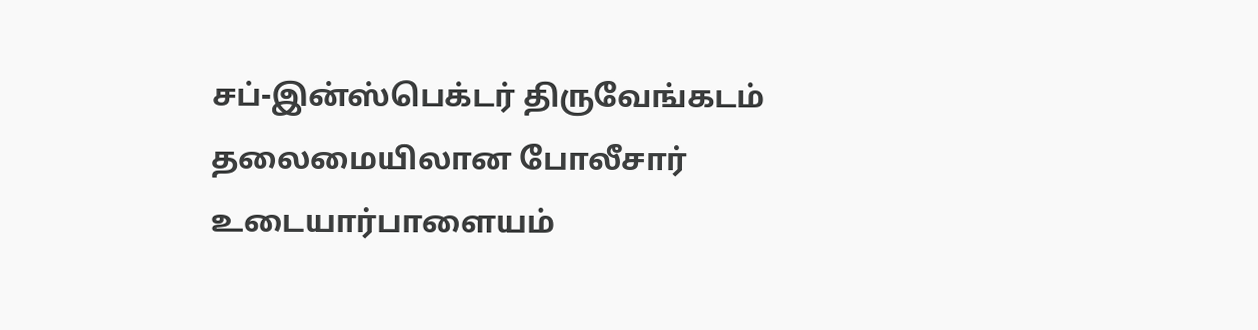சப்-இன்ஸ்பெக்டர் திருவேங்கடம் தலைமையிலான போலீசார் உடையார்பாளையம்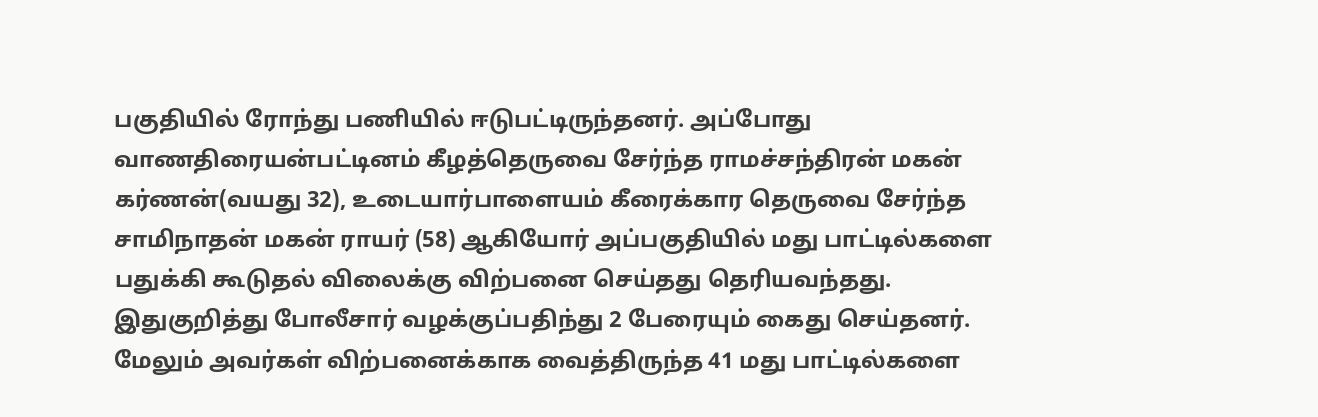பகுதியில் ரோந்து பணியில் ஈடுபட்டிருந்தனர். அப்போது வாணதிரையன்பட்டினம் கீழத்தெருவை சேர்ந்த ராமச்சந்திரன் மகன் கர்ணன்(வயது 32), உடையார்பாளையம் கீரைக்கார தெருவை சேர்ந்த சாமிநாதன் மகன் ராயர் (58) ஆகியோர் அப்பகுதியில் மது பாட்டில்களை பதுக்கி கூடுதல் விலைக்கு விற்பனை செய்தது தெரியவந்தது. இதுகுறித்து போலீசார் வழக்குப்பதிந்து 2 பேரையும் கைது செய்தனர். மேலும் அவர்கள் விற்பனைக்காக வைத்திருந்த 41 மது பாட்டில்களை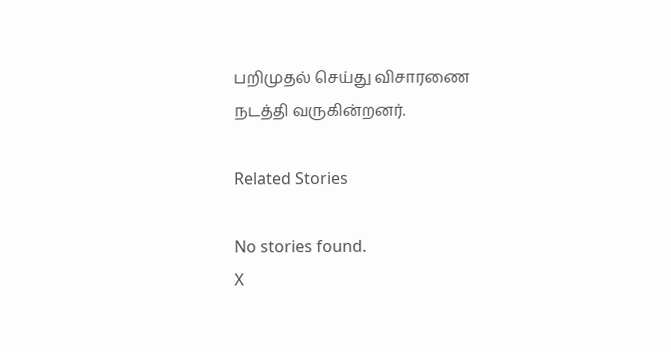பறிமுதல் செய்து விசாரணை நடத்தி வருகின்றனர்.

Related Stories

No stories found.
X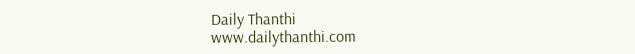Daily Thanthi
www.dailythanthi.com